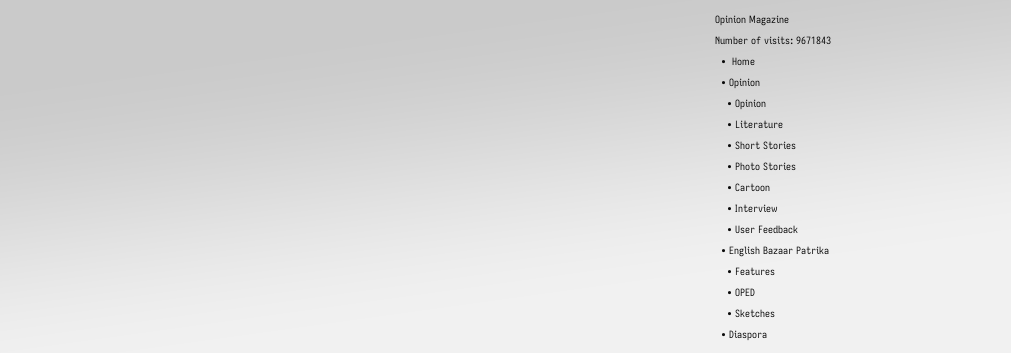Opinion Magazine
Number of visits: 9671843
  •  Home
  • Opinion
    • Opinion
    • Literature
    • Short Stories
    • Photo Stories
    • Cartoon
    • Interview
    • User Feedback
  • English Bazaar Patrika
    • Features
    • OPED
    • Sketches
  • Diaspora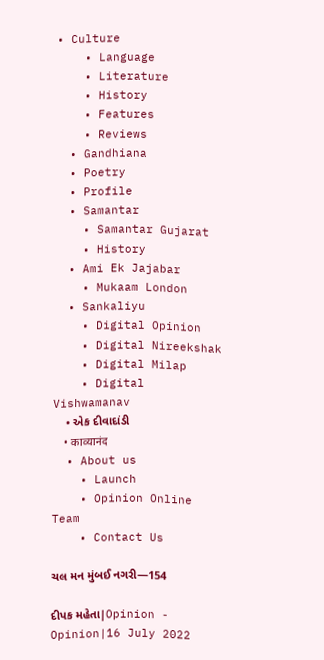• Culture
    • Language
    • Literature
    • History
    • Features
    • Reviews
  • Gandhiana
  • Poetry
  • Profile
  • Samantar
    • Samantar Gujarat
    • History
  • Ami Ek Jajabar
    • Mukaam London
  • Sankaliyu
    • Digital Opinion
    • Digital Nireekshak
    • Digital Milap
    • Digital Vishwamanav
    • એક દીવાદાંડી
    • काव्यानंद
  • About us
    • Launch
    • Opinion Online Team
    • Contact Us

ચલ મન મુંબઈ નગરી—154

દીપક મહેતા|Opinion - Opinion|16 July 2022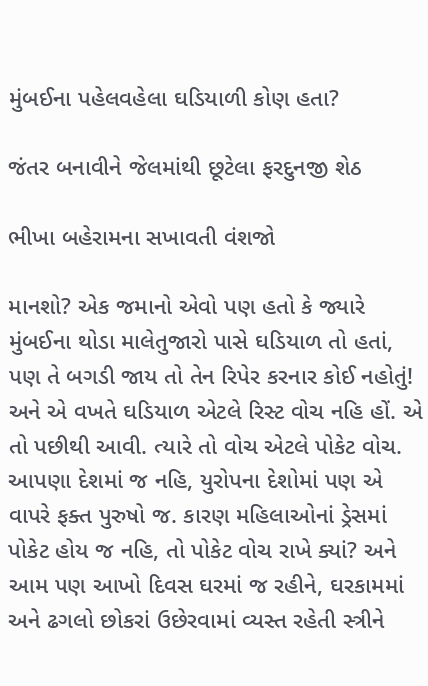મુંબઈના પહેલવહેલા ઘડિયાળી કોણ હતા?

જંતર બનાવીને જેલમાંથી છૂટેલા ફરદુનજી શેઠ

ભીખા બહેરામના સખાવતી વંશજો

માનશો? એક જમાનો એવો પણ હતો કે જ્યારે મુંબઈના થોડા માલેતુજારો પાસે ઘડિયાળ તો હતાં, પણ તે બગડી જાય તો તેન રિપેર કરનાર કોઈ નહોતું! અને એ વખતે ઘડિયાળ એટલે રિસ્ટ વોચ નહિ હોં. એ તો પછીથી આવી. ત્યારે તો વોચ એટલે પોકેટ વોચ. આપણા દેશમાં જ નહિ, યુરોપના દેશોમાં પણ એ વાપરે ફક્ત પુરુષો જ. કારણ મહિલાઓનાં ડ્રેસમાં પોકેટ હોય જ નહિ, તો પોકેટ વોચ રાખે ક્યાં? અને આમ પણ આખો દિવસ ઘરમાં જ રહીને, ઘરકામમાં અને ઢગલો છોકરાં ઉછેરવામાં વ્યસ્ત રહેતી સ્ત્રીને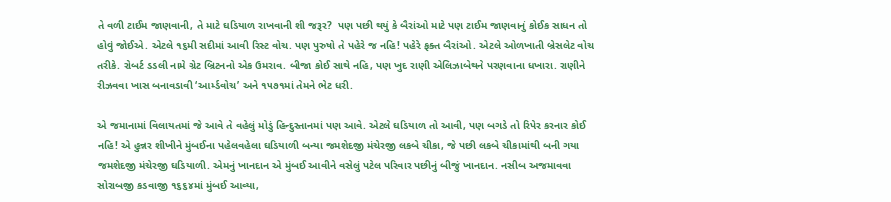તે વળી ટાઈમ જાણવાની, તે માટે ઘડિયાળ રાખવાની શી જરૂર?  પણ પછી થયું કે બૈરાંઓ માટે પણ ટાઈમ જાણવાનું કોઈક સાધન તો હોવું જોઈએ. એટલે ૧૬મી સદીમાં આવી રિસ્ટ વોચ. પણ પુરુષો તે પહેરે જ નહિ! પહેરે ફક્ત બૈરાંઓ. એટલે ઓળખાતી બ્રેસલેટ વોચ તરીકે. રોબર્ટ ડડલી નામે ગ્રેટ બ્રિટનનો એક ઉમરાવ. બીજા કોઈ સાથે નહિ, પણ ખુદ રાણી એલિઝાબેથને પરણવાના ધખારા. રાણીને રીઝવવા ખાસ બનાવડાવી ‘આર્મ્ડવોચ’ અને ૧૫૭૧માં તેમને ભેટ ધરી.

એ જમાનામાં વિલાયતમાં જે આવે તે વહેલું મોડું હિન્દુસ્તાનમાં પણ આવે. એટલે ઘડિયાળ તો આવી, પણ બગડે તો રિપેર કરનાર કોઈ નહિ! એ હુન્નર શીખીને મુંબઈના પહેલવહેલા ઘડિયાળી બન્યા જમશેદજી મંચેરજી લકબે ચીકા, જે પછી લકબે ચીકામાંથી બની ગયા જમશેદજી મંચેરજી ઘડિયાળી. એમનું ખાનદાન એ મુંબઈ આવીને વસેલું પટેલ પરિવાર પછીનું બીજું ખાનદાન. નસીબ અજમાવવા સોરાબજી કડવાજી ૧૬૬૪માં મુંબઈ આવ્યા,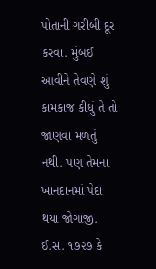પોતાની ગરીબી દૂર કરવા. મુંબઈ આવીને તેવણે શું કામકાજ કીધું તે તો જાણવા મળતું નથી. પણ તેમના ખાનદાનમાં પેદા થયા જોગાજી. ઈ.સ. ૧૭૨૭ કે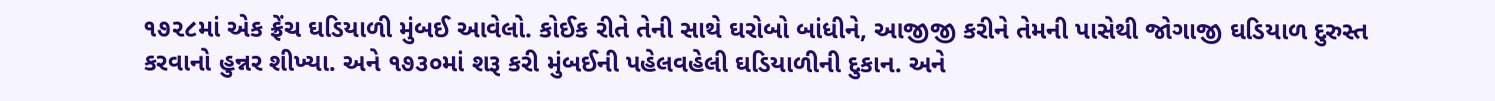૧૭૨૮માં એક ફ્રેંચ ઘડિયાળી મુંબઈ આવેલો. કોઈક રીતે તેની સાથે ઘરોબો બાંધીને, આજીજી કરીને તેમની પાસેથી જોગાજી ઘડિયાળ દુરુસ્ત કરવાનો હુન્નર શીખ્યા. અને ૧૭૩૦માં શરૂ કરી મુંબઈની પહેલવહેલી ઘડિયાળીની દુકાન. અને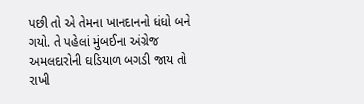પછી તો એ તેમના ખાનદાનનો ધંધો બને ગયો. તે પહેલાં મુંબઈના અંગ્રેજ અમલદારોની ઘડિયાળ બગડી જાય તો રાખી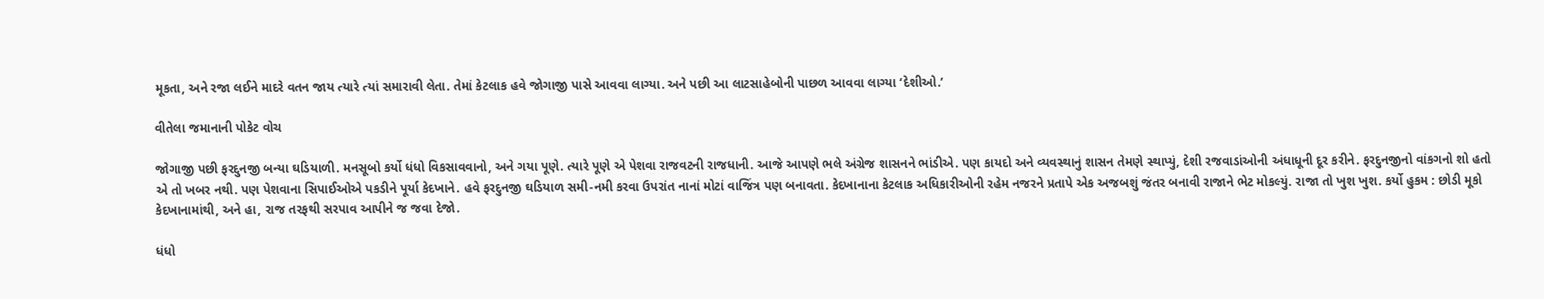મૂકતા, અને રજા લઈને માદરે વતન જાય ત્યારે ત્યાં સમારાવી લેતા. તેમાં કેટલાક હવે જોગાજી પાસે આવવા લાગ્યા. અને પછી આ લાટસાહેબોની પાછળ આવવા લાગ્યા ‘દેશીઓ.’

વીતેલા જમાનાની પોકેટ વોચ

જોગાજી પછી ફરદુનજી બન્યા ઘડિયાળી. મનસૂબો કર્યો ધંધો વિકસાવવાનો, અને ગયા પૂણે. ત્યારે પૂણે એ પેશવા રાજવટની રાજધાની. આજે આપણે ભલે અંગ્રેજ શાસનને ભાંડીએ. પણ કાયદો અને વ્યવસ્થાનું શાસન તેમણે સ્થાપ્યું, દેશી રજવાડાંઓની અંધાધૂની દૂર કરીને. ફરદુનજીનો વાંકગનો શો હતો એ તો ખબર નથી. પણ પેશવાના સિપાઈઓએ પકડીને પૂર્યા કેદખાને. હવે ફરદુનજી ઘડિયાળ સમી-નમી કરવા ઉપરાંત નાનાં મોટાં વાજિંત્ર પણ બનાવતા. કેદખાનાના કેટલાક અધિકારીઓની રહેમ નજરને પ્રતાપે એક અજબશું જંતર બનાવી રાજાને ભેટ મોકલ્યું. રાજા તો ખુશ ખુશ. કર્યો હુકમ : છોડી મૂકો કેદખાનામાંથી, અને હા, રાજ તરફથી સરપાવ આપીને જ જવા દેજો.

ધંધો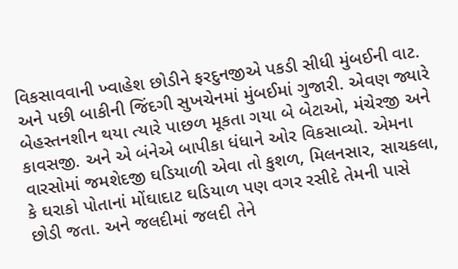વિકસાવવાની ખ્વાહેશ છોડીને ફરદુનજીએ પકડી સીધી મુંબઈની વાટ. અને પછી બાકીની જિંદગી સુખચેનમાં મુંબઈમાં ગુજારી. એવણ જ્યારે બેહસ્તનશીન થયા ત્યારે પાછળ મૂકતા ગયા બે બેટાઓ, મંચેરજી અને કાવસજી. અને એ બંનેએ બાપીકા ધંધાને ઓર વિકસાવ્યો. એમના વારસોમાં જમશેદજી ઘડિયાળી એવા તો કુશળ, મિલનસાર, સાચકલા, કે ઘરાકો પોતાનાં મોંઘાદાટ ઘડિયાળ પણ વગર રસીદે તેમની પાસે છોડી જતા. અને જલદીમાં જલદી તેને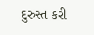દુરુસ્ત કરી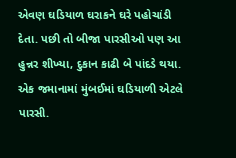એવણ ઘડિયાળ ઘરાકને ઘરે પહોચાંડી દેતા. પછી તો બીજા પારસીઓ પણ આ હુન્નર શીખ્યા, દુકાન કાઢી બે પાંદડે થયા. એક જમાનામાં મુંબઈમાં ઘડિયાળી એટલે પારસી.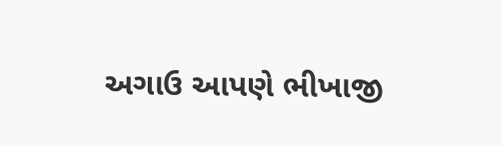અગાઉ આપણે ભીખાજી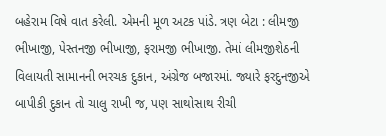બહેરામ વિષે વાત કરેલી. એમની મૂળ અટક પાંડે. ત્રણ બેટા : લીમજી ભીખાજી, પેસ્તનજી ભીખાજી, ફરામજી ભીખાજી. તેમાં લીમજીશેઠની વિલાયતી સામાનની ભરચક દુકાન, અંગ્રેજ બજારમાં. જ્યારે ફરદુનજીએ બાપીકી દુકાન તો ચાલુ રાખી જ, પણ સાથોસાથ રીચી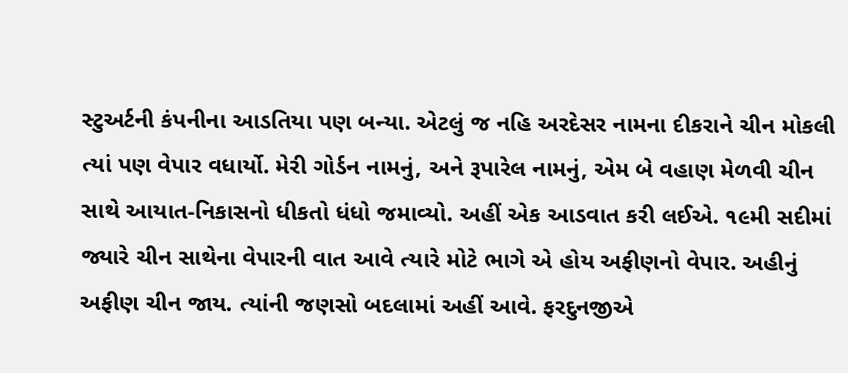સ્ટુઅર્ટની કંપનીના આડતિયા પણ બન્યા. એટલું જ નહિ અરદેસર નામના દીકરાને ચીન મોકલી ત્યાં પણ વેપાર વધાર્યો. મેરી ગોર્ડન નામનું, અને રૂપારેલ નામનું, એમ બે વહાણ મેળવી ચીન સાથે આયાત-નિકાસનો ધીકતો ધંધો જમાવ્યો. અહીં એક આડવાત કરી લઈએ. ૧૯મી સદીમાં જ્યારે ચીન સાથેના વેપારની વાત આવે ત્યારે મોટે ભાગે એ હોય અફીણનો વેપાર. અહીનું અફીણ ચીન જાય. ત્યાંની જણસો બદલામાં અહીં આવે. ફરદુનજીએ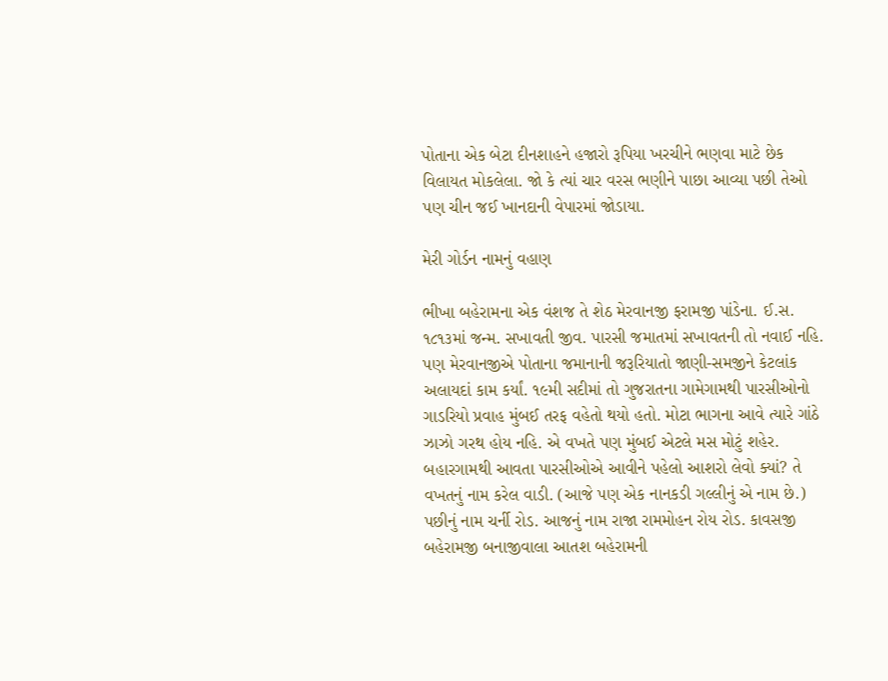પોતાના એક બેટા દીનશાહને હજારો રૂપિયા ખરચીને ભણવા માટે છેક વિલાયત મોકલેલા. જો કે ત્યાં ચાર વરસ ભણીને પાછા આવ્યા પછી તેઓ પણ ચીન જઈ ખાનદાની વેપારમાં જોડાયા.

મેરી ગોર્ડન નામનું વહાણ

ભીખા બહેરામના એક વંશજ તે શેઠ મેરવાનજી ફરામજી પાંડેના. ઈ.સ. ૧૮૧૩માં જન્મ. સખાવતી જીવ. પારસી જમાતમાં સખાવતની તો નવાઈ નહિ. પણ મેરવાનજીએ પોતાના જમાનાની જરૂરિયાતો જાણી-સમજીને કેટલાંક અલાયદાં કામ કર્યાં. ૧૯મી સદીમાં તો ગુજરાતના ગામેગામથી પારસીઓનો ગાડરિયો પ્રવાહ મુંબઈ તરફ વહેતો થયો હતો. મોટા ભાગના આવે ત્યારે ગાંઠે ઝાઝો ગરથ હોય નહિ. એ વખતે પણ મુંબઈ એટલે મસ મોટું શહેર. બહારગામથી આવતા પારસીઓએ આવીને પહેલો આશરો લેવો ક્યાં? તે વખતનું નામ કરેલ વાડી. (આજે પણ એક નાનકડી ગલ્લીનું એ નામ છે.) પછીનું નામ ચર્ની રોડ. આજનું નામ રાજા રામમોહન રોય રોડ. કાવસજી બહેરામજી બનાજીવાલા આતશ બહેરામની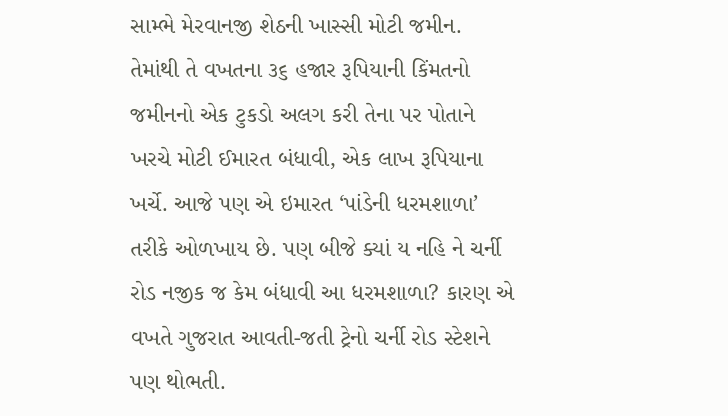સામ્ભે મેરવાનજી શેઠની ખાસ્સી મોટી જમીન. તેમાંથી તે વખતના ૩૬ હજાર રૂપિયાની કિંમતનો જમીનનો એક ટુકડો અલગ કરી તેના પર પોતાને ખરચે મોટી ઈમારત બંધાવી, એક લાખ રૂપિયાના ખર્ચે. આજે પણ એ ઇમારત ‘પાંડેની ધરમશાળા’ તરીકે ઓળખાય છે. પણ બીજે ક્યાં ય નહિ ને ચર્ની રોડ નજીક જ કેમ બંધાવી આ ધરમશાળા? કારણ એ વખતે ગુજરાત આવતી-જતી ટ્રેનો ચર્ની રોડ સ્ટેશને પણ થોભતી.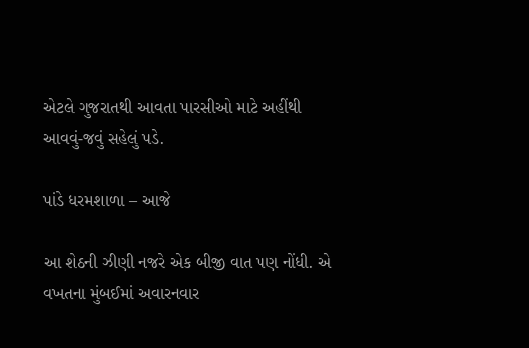એટલે ગુજરાતથી આવતા પારસીઓ માટે અહીંથી આવવું-જવું સહેલું પડે.

પાંડે ધરમશાળા – આજે

આ શેઠની ઝીણી નજરે એક બીજી વાત પણ નોંધી. એ વખતના મુંબઈમાં અવારનવાર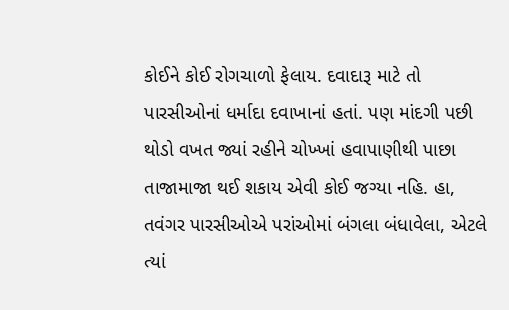કોઈને કોઈ રોગચાળો ફેલાય. દવાદારૂ માટે તો પારસીઓનાં ધર્માદા દવાખાનાં હતાં. પણ માંદગી પછી થોડો વખત જ્યાં રહીને ચોખ્ખાં હવાપાણીથી પાછા તાજામાજા થઈ શકાય એવી કોઈ જગ્યા નહિ. હા, તવંગર પારસીઓએ પરાંઓમાં બંગલા બંધાવેલા, એટલે ત્યાં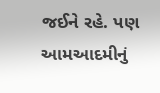જઈને રહે. પણ આમઆદમીનું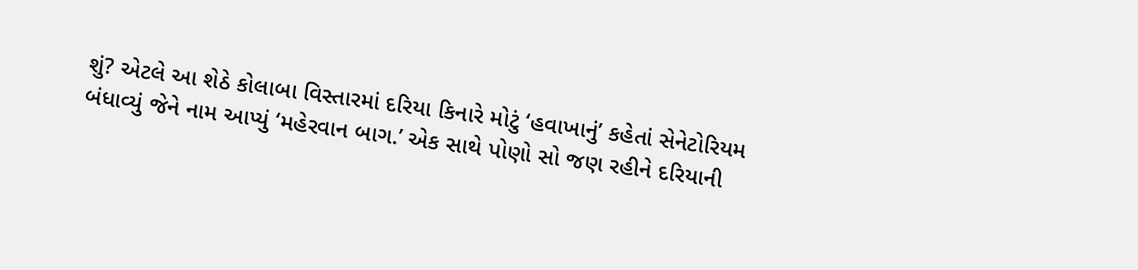શું? એટલે આ શેઠે કોલાબા વિસ્તારમાં દરિયા કિનારે મોટું ‘હવાખાનું’ કહેતાં સેનેટોરિયમ બંધાવ્યું જેને નામ આપ્યું ‘મહેરવાન બાગ.’ એક સાથે પોણો સો જણ રહીને દરિયાની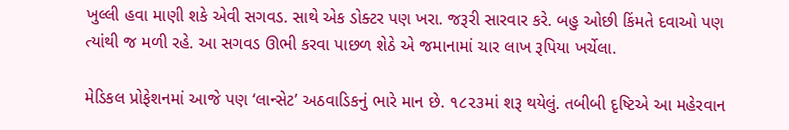ખુલ્લી હવા માણી શકે એવી સગવડ. સાથે એક ડોક્ટર પણ ખરા. જરૂરી સારવાર કરે. બહુ ઓછી કિંમતે દવાઓ પણ ત્યાંથી જ મળી રહે. આ સગવડ ઊભી કરવા પાછળ શેઠે એ જમાનામાં ચાર લાખ રૂપિયા ખર્ચેલા.

મેડિકલ પ્રોફેશનમાં આજે પણ ‘લાન્સેટ’ અઠવાડિકનું ભારે માન છે. ૧૮૨૩માં શરૂ થયેલું. તબીબી દૃષ્ટિએ આ મહેરવાન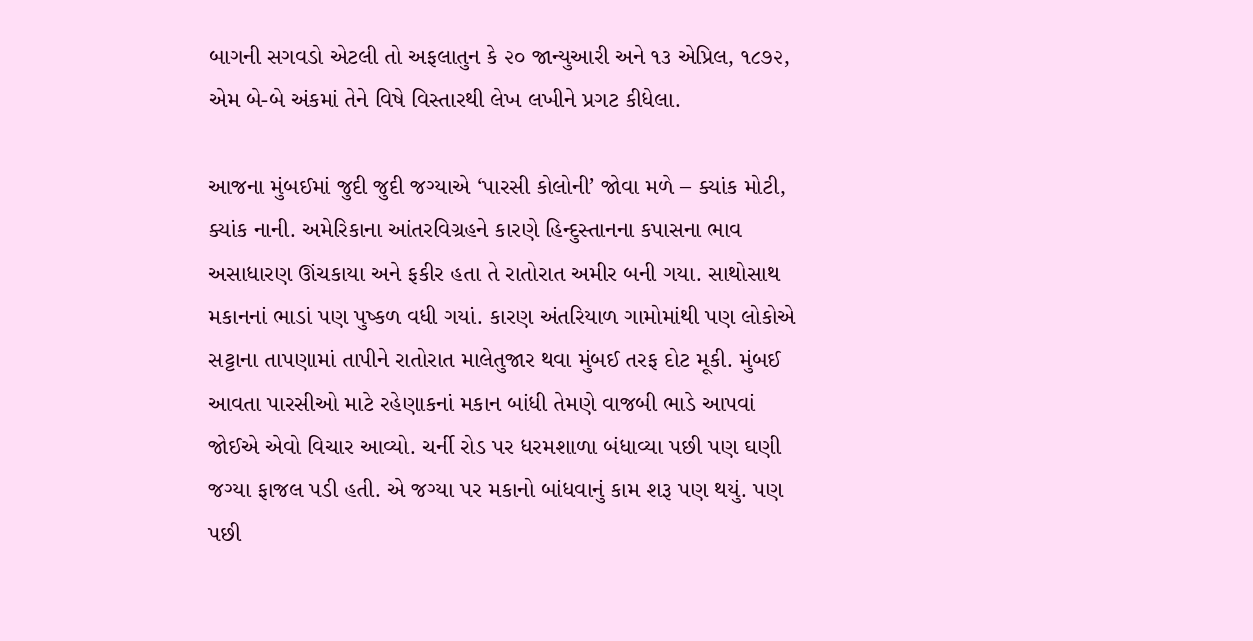બાગની સગવડો એટલી તો અફલાતુન કે ૨૦ જાન્યુઆરી અને ૧૩ એપ્રિલ, ૧૮૭૨, એમ બે-બે અંકમાં તેને વિષે વિસ્તારથી લેખ લખીને પ્રગટ કીધેલા.

આજના મુંબઈમાં જુદી જુદી જગ્યાએ ‘પારસી કોલોની’ જોવા મળે – ક્યાંક મોટી, ક્યાંક નાની. અમેરિકાના આંતરવિગ્રહને કારણે હિન્દુસ્તાનના કપાસના ભાવ અસાધારણ ઊંચકાયા અને ફકીર હતા તે રાતોરાત અમીર બની ગયા. સાથોસાથ મકાનનાં ભાડાં પણ પુષ્કળ વધી ગયાં. કારણ અંતરિયાળ ગામોમાંથી પણ લોકોએ સટ્ટાના તાપણામાં તાપીને રાતોરાત માલેતુજાર થવા મુંબઈ તરફ દોટ મૂકી. મુંબઈ આવતા પારસીઓ માટે રહેણાકનાં મકાન બાંધી તેમણે વાજબી ભાડે આપવાં જોઈએ એવો વિચાર આવ્યો. ચર્ની રોડ પર ધરમશાળા બંધાવ્યા પછી પણ ઘણી જગ્યા ફાજલ પડી હતી. એ જગ્યા પર મકાનો બાંધવાનું કામ શરૂ પણ થયું. પણ પછી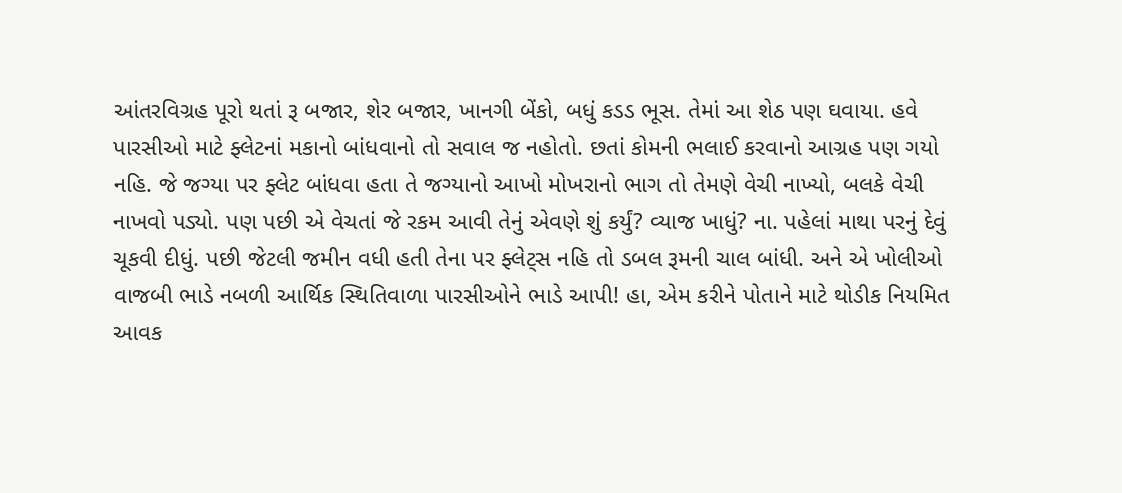આંતરવિગ્રહ પૂરો થતાં રૂ બજાર, શેર બજાર, ખાનગી બેંકો, બધું કડડ ભૂસ. તેમાં આ શેઠ પણ ઘવાયા. હવે પારસીઓ માટે ફ્લેટનાં મકાનો બાંધવાનો તો સવાલ જ નહોતો. છતાં કોમની ભલાઈ કરવાનો આગ્રહ પણ ગયો નહિ. જે જગ્યા પર ફ્લેટ બાંધવા હતા તે જગ્યાનો આખો મોખરાનો ભાગ તો તેમણે વેચી નાખ્યો, બલકે વેચી નાખવો પડ્યો. પણ પછી એ વેચતાં જે રકમ આવી તેનું એવણે શું કર્યું? વ્યાજ ખાધું? ના. પહેલાં માથા પરનું દેવું ચૂકવી દીધું. પછી જેટલી જમીન વધી હતી તેના પર ફ્લેટ્સ નહિ તો ડબલ રૂમની ચાલ બાંધી. અને એ ખોલીઓ વાજબી ભાડે નબળી આર્થિક સ્થિતિવાળા પારસીઓને ભાડે આપી! હા, એમ કરીને પોતાને માટે થોડીક નિયમિત આવક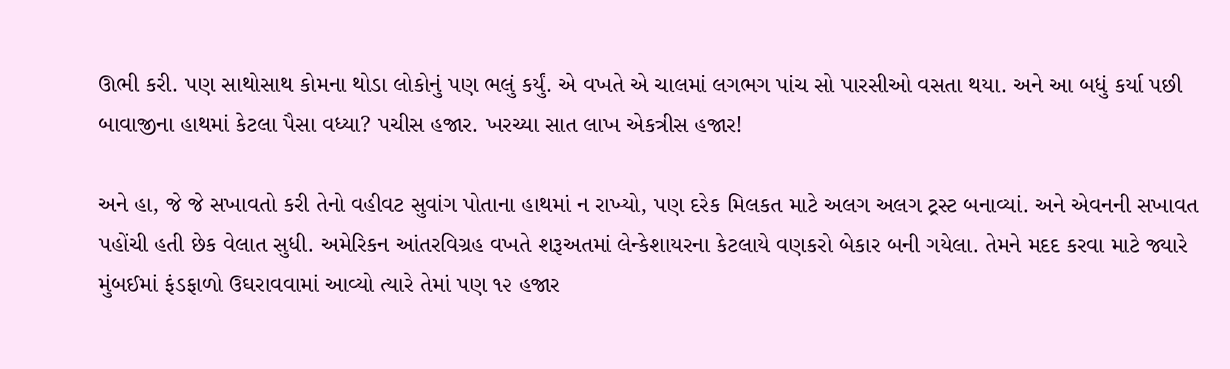ઊભી કરી. પણ સાથોસાથ કોમના થોડા લોકોનું પણ ભલું કર્યું. એ વખતે એ ચાલમાં લગભગ પાંચ સો પારસીઓ વસતા થયા. અને આ બધું કર્યા પછી બાવાજીના હાથમાં કેટલા પૈસા વધ્યા? પચીસ હજાર. ખરચ્યા સાત લાખ એકત્રીસ હજાર!

અને હા, જે જે સખાવતો કરી તેનો વહીવટ સુવાંગ પોતાના હાથમાં ન રાખ્યો, પણ દરેક મિલકત માટે અલગ અલગ ટ્રસ્ટ બનાવ્યાં. અને એવનની સખાવત પહોંચી હતી છેક વેલાત સુધી. અમેરિકન આંતરવિગ્રહ વખતે શરૂઅતમાં લેન્કેશાયરના કેટલાયે વણકરો બેકાર બની ગયેલા. તેમને મદદ કરવા માટે જ્યારે મુંબઈમાં ફંડફાળો ઉઘરાવવામાં આવ્યો ત્યારે તેમાં પણ ૧૨ હજાર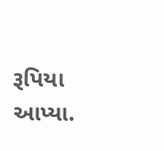રૂપિયા આપ્યા.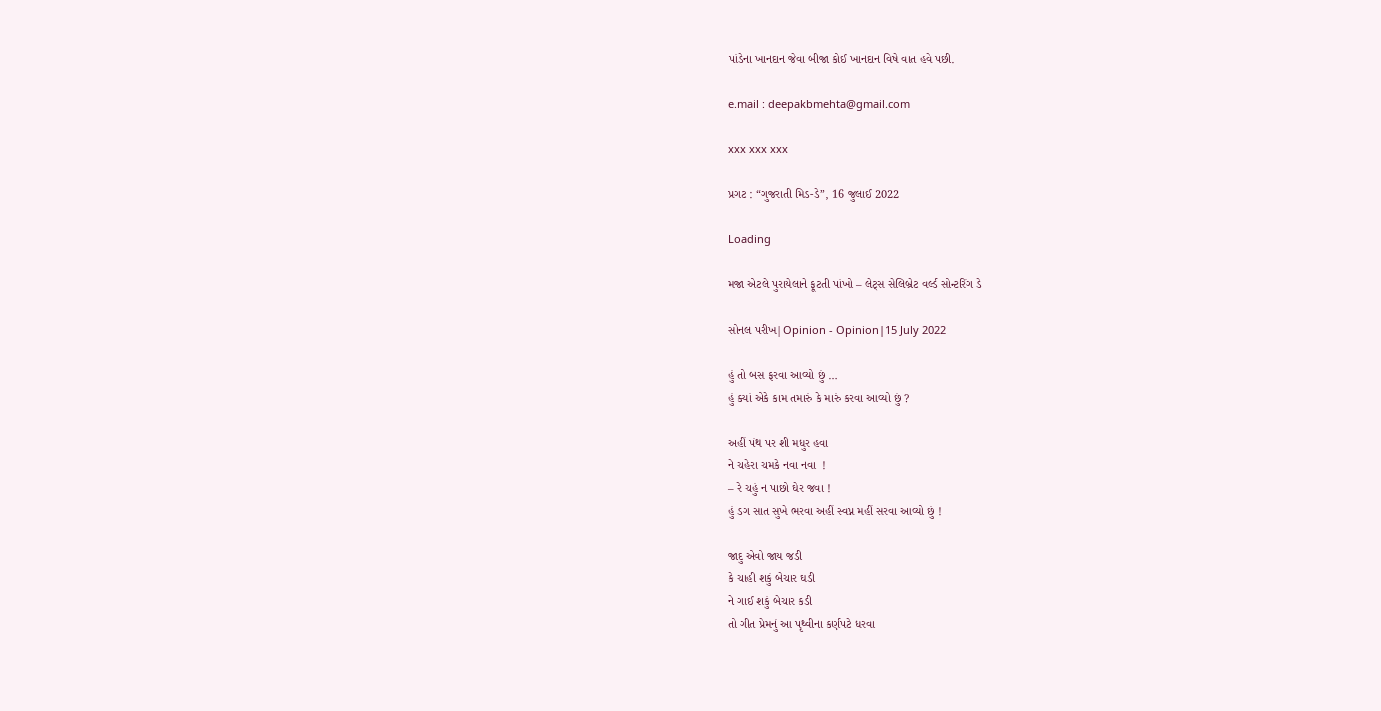પાંડેના ખાનદાન જેવા બીજા કોઈ ખાનદાન વિષે વાત હવે પછી.

e.mail : deepakbmehta@gmail.com

xxx xxx xxx

પ્રગટ : “ગુજરાતી મિડ-ડે”, 16 જુલાઈ 2022

Loading

મજા એટલે પુરાયેલાને ફૂટતી પાંખો – લેટ્સ સેલિબ્રેટ વર્લ્ડ સોન્ટરિંગ ડે

સોનલ પરીખ|Opinion - Opinion|15 July 2022

હું તો બસ ફરવા આવ્યો છું …
હું ક્યાં એકે કામ તમારું કે મારું કરવા આવ્યો છું ?

અહીં પંથ પર શી મધુર હવા
ને ચહેરા ચમકે નવા નવા  !
– રે ચહું ન પાછો ઘેર જવા !
હું ડગ સાત સુખે ભરવા અહીં સ્વપ્ન મહીં સરવા આવ્યો છું !

જાદુ એવો જાય જડી
કે ચાહી શકું બેચાર ઘડી
ને ગાઈ શકું બેચાર કડી
તો ગીત પ્રેમનું આ પૃથ્વીના કર્ણપટે ધરવા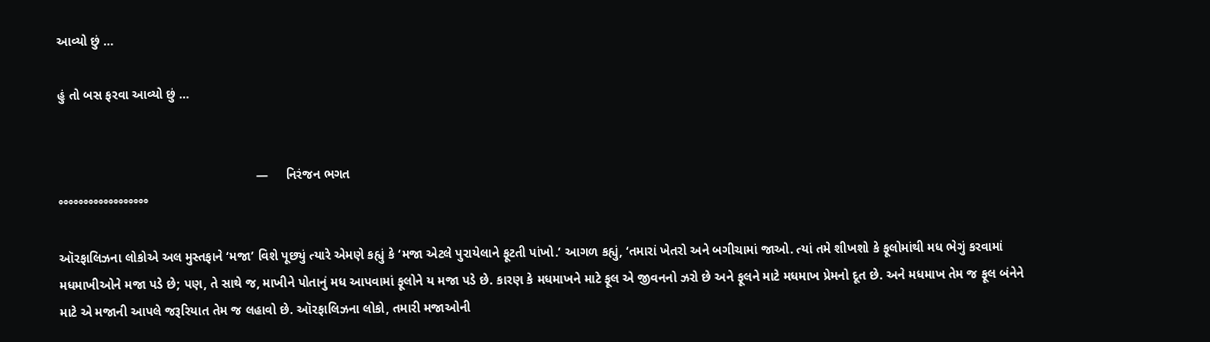આવ્યો છું …

હું તો બસ ફરવા આવ્યો છું …


                                                       —     નિરંજન ભગત
°°°°°°°°°°°°°°°°°°

ઑરફાલિઝના લોકોએ અલ મુસ્તફાને ‘મજા’ વિશે પૂછ્યું ત્યારે એમણે કહ્યું કે ‘મજા એટલે પુરાયેલાને ફૂટતી પાંખો.’ આગળ કહ્યું, ‘તમારાં ખેતરો અને બગીચામાં જાઓ. ત્યાં તમે શીખશો કે ફૂલોમાંથી મધ ભેગું કરવામાં મધમાખીઓને મજા પડે છે; પણ, તે સાથે જ, માખીને પોતાનું મધ આપવામાં ફૂલોને ય મજા પડે છે. કારણ કે મધમાખને માટે ફૂલ એ જીવનનો ઝરો છે અને ફૂલને માટે મધમાખ પ્રેમનો દૂત છે. અને મધમાખ તેમ જ ફૂલ બંનેને માટે એ મજાની આપલે જરૂરિયાત તેમ જ લહાવો છે. ઑરફાલિઝના લોકો, તમારી મજાઓની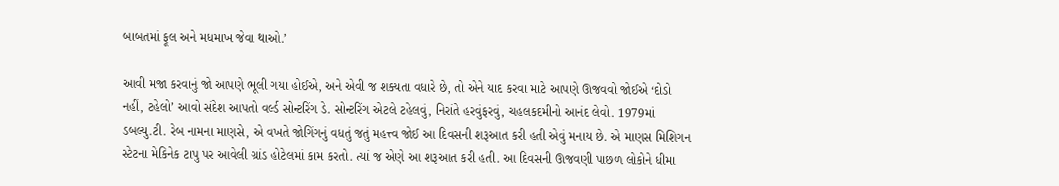બાબતમાં ફૂલ અને મધમાખ જેવા થાઓ.’

આવી મજા કરવાનું જો આપણે ભૂલી ગયા હોઈએ, અને એવી જ શક્યતા વધારે છે, તો એને યાદ કરવા માટે આપણે ઊજવવો જોઈએ ‘દોડો નહીં, ટહેલો’ આવો સંદેશ આપતો વર્લ્ડ સોન્ટરિંગ ડે. સોન્ટરિંગ એટલે ટહેલવું, નિરાંતે હરવુંફરવું, ચહલકદમીનો આનંદ લેવો. 1979માં ડબલ્યુ.ટી. રેબ નામના માણસે, એ વખતે જોગિંગનું વધતું જતું મહત્ત્વ જોઈ આ દિવસની શરૂઆત કરી હતી એવું મનાય છે. એ માણસ મિશિગન સ્ટેટના મેકિનેક ટાપુ પર આવેલી ગ્રાંડ હોટેલમાં કામ કરતો. ત્યાં જ એણે આ શરૂઆત કરી હતી. આ દિવસની ઊજવણી પાછળ લોકોને ધીમા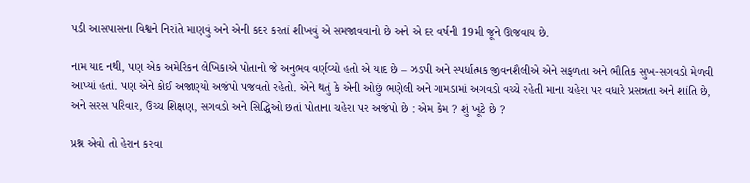પડી આસપાસના વિશ્વને નિરાંતે માણવું અને એની કદર કરતાં શીખવું એ સમજાવવાનો છે અને એ દર વર્ષની 19મી જૂને ઊજવાય છે.

નામ યાદ નથી, પણ એક અમેરિકન લેખિકાએ પોતાનો જે અનુભવ વર્ણવ્યો હતો એ યાદ છે – ઝડપી અને સ્પર્ધાત્મક જીવનશૈલીએ એને સફળતા અને ભૌતિક સુખ-સગવડો મેળવી આપ્યાં હતાં. પણ એને કોઈ અજાણ્યો અજંપો પજવતો રહેતો. એને થતું કે એની ઓછું ભણેલી અને ગામડામાં અગવડો વચ્ચે રહેતી માના ચહેરા પર વધારે પ્રસન્નતા અને શાંતિ છે, અને સરસ પરિવાર, ઉચ્ચ શિક્ષણ, સગવડો અને સિદ્ધિઓ છતાં પોતાના ચહેરા પર અજંપો છે : એમ કેમ ? શું ખૂટે છે ?

પ્રશ્ન એવો તો હેરાન કરવા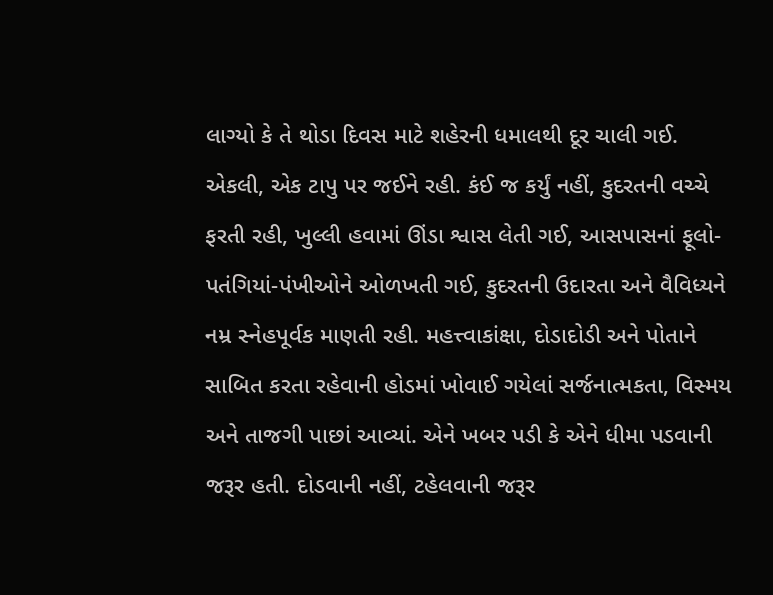લાગ્યો કે તે થોડા દિવસ માટે શહેરની ધમાલથી દૂર ચાલી ગઈ. એકલી, એક ટાપુ પર જઈને રહી. કંઈ જ કર્યું નહીં, કુદરતની વચ્ચે ફરતી રહી, ખુલ્લી હવામાં ઊંડા શ્વાસ લેતી ગઈ, આસપાસનાં ફૂલો-પતંગિયાં-પંખીઓને ઓળખતી ગઈ, કુદરતની ઉદારતા અને વૈવિધ્યને નમ્ર સ્નેહપૂર્વક માણતી રહી. મહત્ત્વાકાંક્ષા, દોડાદોડી અને પોતાને સાબિત કરતા રહેવાની હોડમાં ખોવાઈ ગયેલાં સર્જનાત્મકતા, વિસ્મય અને તાજગી પાછાં આવ્યાં. એને ખબર પડી કે એને ધીમા પડવાની જરૂર હતી. દોડવાની નહીં, ટહેલવાની જરૂર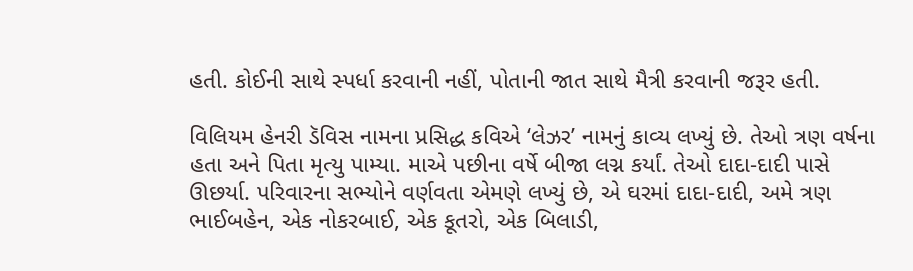હતી. કોઈની સાથે સ્પર્ધા કરવાની નહીં, પોતાની જાત સાથે મૈત્રી કરવાની જરૂર હતી.

વિલિયમ હેનરી ડૅવિસ નામના પ્રસિદ્ધ કવિએ ‘લેઝર’ નામનું કાવ્ય લખ્યું છે. તેઓ ત્રણ વર્ષના હતા અને પિતા મૃત્યુ પામ્યા. માએ પછીના વર્ષે બીજા લગ્ન કર્યાં. તેઓ દાદા-દાદી પાસે ઊછર્યા. પરિવારના સભ્યોને વર્ણવતા એમણે લખ્યું છે, એ ઘરમાં દાદા-દાદી, અમે ત્રણ ભાઈબહેન, એક નોકરબાઈ, એક કૂતરો, એક બિલાડી,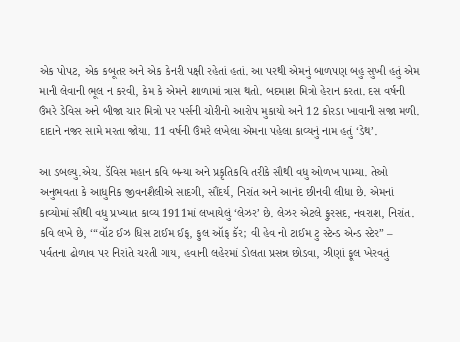એક પોપટ, એક કબૂતર અને એક કેનરી પક્ષી રહેતાં હતાં. આ પરથી એમનું બાળપણ બહુ સુખી હતું એમ માની લેવાની ભૂલ ન કરવી, કેમ કે એમને શાળામાં ત્રાસ થતો. બદમાશ મિત્રો હેરાન કરતા. દસ વર્ષની ઉંમરે ડેવિસ અને બીજા ચાર મિત્રો પર પર્સની ચોરીનો આરોપ મુકાયો અને 12 કોરડા ખાવાની સજા મળી. દાદાને નજર સામે મરતા જોયા. 11 વર્ષની ઉંમરે લખેલા એમના પહેલા કાવ્યનું નામ હતું ‘ડેથ’.

આ ડબલ્યુ.એચ. ડૅવિસ મહાન કવિ બન્યા અને પ્રકૃતિકવિ તરીકે સૌથી વધુ ઓળખ પામ્યા. તેઓ અનુભવતા કે આધુનિક જીવનશૈલીએ સાદગી, સૌંદર્ય, નિરાંત અને આનંદ છીનવી લીધા છે. એમનાં કાવ્યોમાં સૌથી વધુ પ્રખ્યાત કાવ્ય 1911માં લખાયેલું ‘લેઝર’ છે. લેઝર એટલે ફુરસદ, નવરાશ, નિરાંત. કવિ લખે છે, ‘“વૉટ ઈઝ ધિસ ટાઈમ ઈફ, ફુલ ઑફ કૅર; વી હેવ નો ટાઈમ ટુ સ્ટેન્ડ એન્ડ સ્ટેર” – પર્વતના ઢોળાવ પર નિરાંતે ચરતી ગાય, હવાની લહેરમાં ડોલતા પ્રસન્ન છોડવા, ઝીણાં ફૂલ ખેરવતું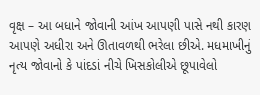વૃક્ષ – આ બધાને જોવાની આંખ આપણી પાસે નથી કારણ આપણે અધીરા અને ઊતાવળથી ભરેલા છીએ. મધમાખીનું નૃત્ય જોવાનો કે પાંદડાં નીચે ખિસકોલીએ છૂપાવેલો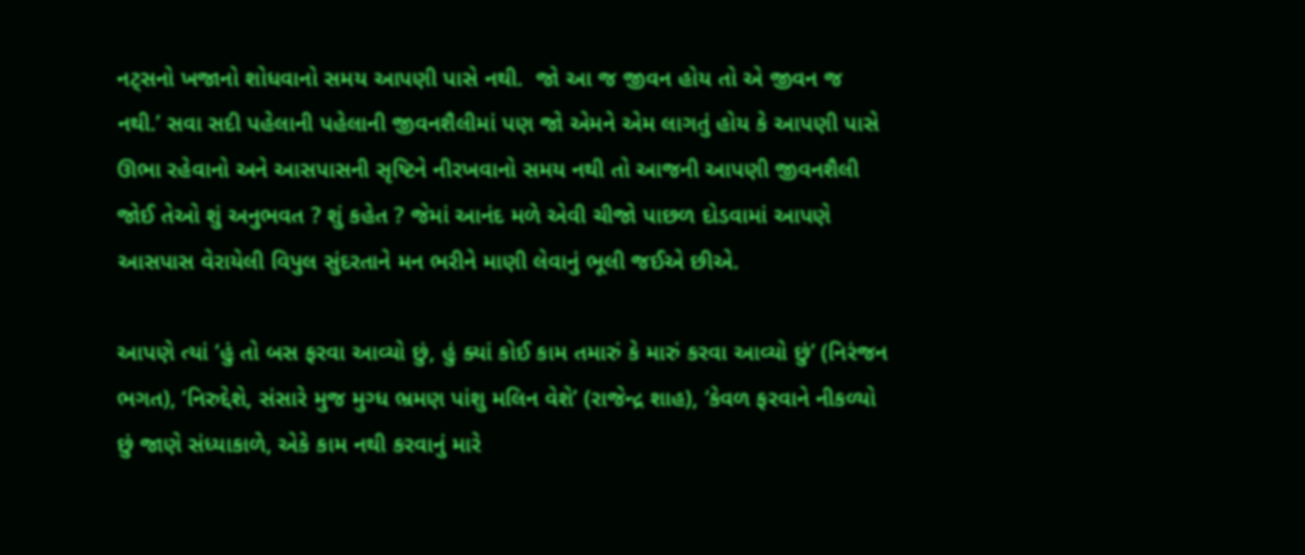નટ્સનો ખજાનો શોધવાનો સમય આપણી પાસે નથી.  જો આ જ જીવન હોય તો એ જીવન જ નથી.’ સવા સદી પહેલાની પહેલાની જીવનશૈલીમાં પણ જો એમને એમ લાગતું હોય કે આપણી પાસે ઊભા રહેવાનો અને આસપાસની સૃષ્ટિને નીરખવાનો સમય નથી તો આજની આપણી જીવનશૈલી જોઈ તેઓ શું અનુભવત ? શું કહેત ? જેમાં આનંદ મળે એવી ચીજો પાછળ દોડવામાં આપણે આસપાસ વેરાયેલી વિપુલ સુંદરતાને મન ભરીને માણી લેવાનું ભૂલી જઈએ છીએ.

આપણે ત્યાં ‘હું તો બસ ફરવા આવ્યો છું, હું ક્યાં કોઈ કામ તમારું કે મારું કરવા આવ્યો છું’ (નિરંજન ભગત), ‘નિરુદ્દેશે, સંસારે મુજ મુગ્ધ ભ્રમણ પાંશુ મલિન વેશે’ (રાજેન્દ્ર શાહ), ‘કેવળ ફરવાને નીકળ્યો છું જાણે સંધ્યાકાળે, એકે કામ નથી કરવાનું મારે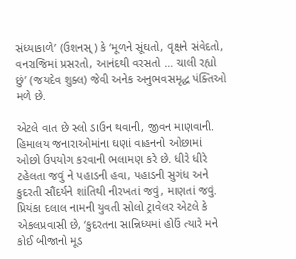સંધ્યાકાળે’ (ઉશનસ્‌) કે ‘મૂળને સૂંઘતો, વૃક્ષને સંવેદતો, વનરાજિમાં પ્રસરતો, આનંદથી વરસતો … ચાલી રહ્યો છું’ (જયદેવ શુક્લ) જેવી અનેક અનુભવસમૃદ્ધ પંક્તિઓ મળે છે.

એટલે વાત છે સ્લો ડાઉન થવાની, જીવન માણવાની. હિમાલય જનારાઓમાંના ઘણાં વાહનનો ઓછામાં ઓછો ઉપયોગ કરવાની ભલામણ કરે છે. ધીરે ધીરે ટહેલતા જવું ને પહાડની હવા, પહાડની સુગંધ અને કુદરતી સૌંદર્યને શાંતિથી નીરખતાં જવું, માણતાં જવું. પ્રિયંકા દલાલ નામની યુવતી સોલો ટ્રાવેલર એટલે કે એકલપ્રવાસી છે, ‘કુદરતના સાન્નિધ્યમાં હોઉં ત્યારે મને કોઈ બીજાનો મૂડ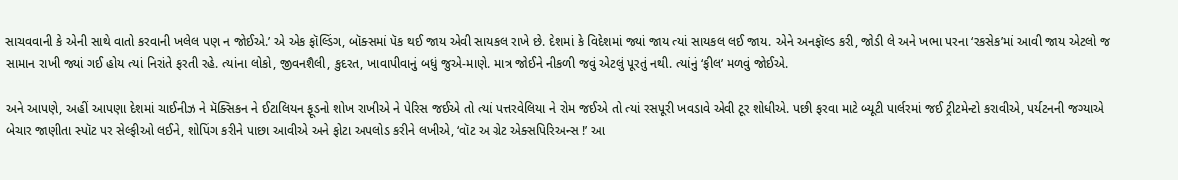સાચવવાની કે એની સાથે વાતો કરવાની ખલેલ પણ ન જોઈએ.’ એ એક ફૉલ્ડિંગ, બૉક્સમાં પૅક થઈ જાય એવી સાયકલ રાખે છે. દેશમાં કે વિદેશમાં જ્યાં જાય ત્યાં સાયકલ લઈ જાય. એને અનફૉલ્ડ કરી, જોડી લે અને ખભા પરના ‘રકસેક’માં આવી જાય એટલો જ સામાન રાખી જ્યાં ગઈ હોય ત્યાં નિરાંતે ફરતી રહે. ત્યાંના લોકો, જીવનશૈલી, કુદરત, ખાવાપીવાનું બધું જુએ-માણે. માત્ર જોઈને નીકળી જવું એટલું પૂરતું નથી. ત્યાંનું ‘ફીલ’ મળવું જોઈએ.

અને આપણે, અહીં આપણા દેશમાં ચાઈનીઝ ને મૅક્સિકન ને ઈટાલિયન ફૂડનો શોખ રાખીએ ને પેરિસ જઈએ તો ત્યાં પત્તરવેલિયા ને રોમ જઈએ તો ત્યાં રસપૂરી ખવડાવે એવી ટૂર શોધીએ. પછી ફરવા માટે બ્યૂટી પાર્લરમાં જઈ ટ્રીટમેન્ટો કરાવીએ, પર્યટનની જગ્યાએ બેચાર જાણીતા સ્પૉટ પર સેલ્ફીઓ લઈને, શોપિંગ કરીને પાછા આવીએ અને ફોટા અપલોડ કરીને લખીએ, ‘વૉટ અ ગ્રેટ એક્સપિરિઅન્સ !’ આ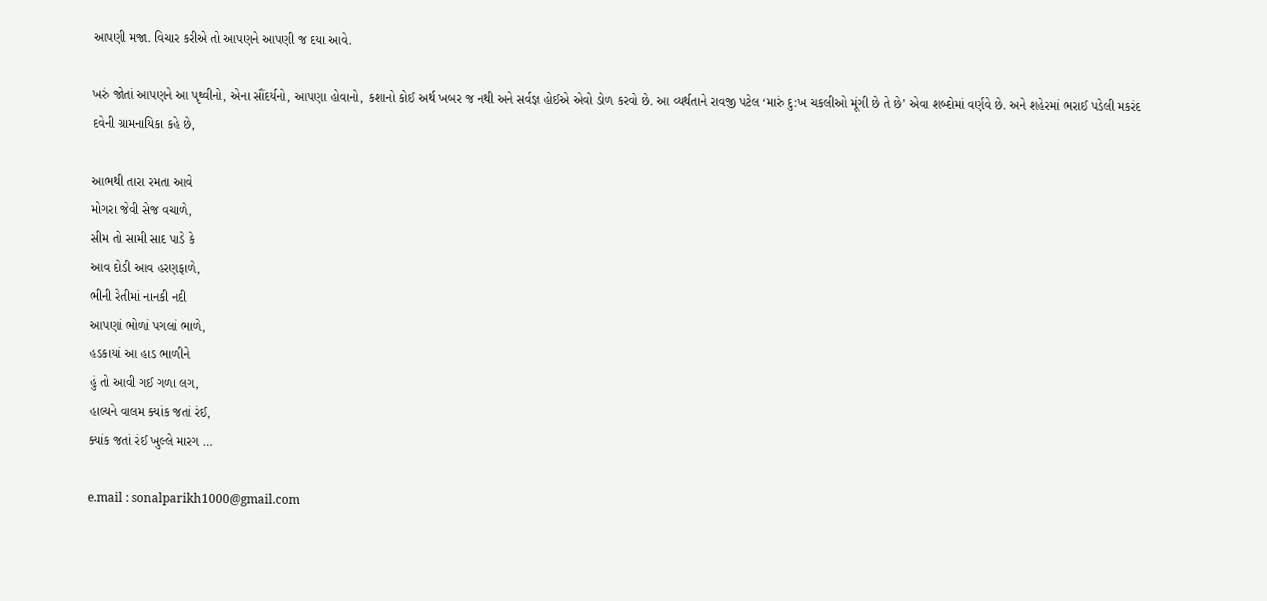આપણી મજા. વિચાર કરીએ તો આપણને આપણી જ દયા આવે.

ખરું જોતાં આપણને આ પૃથ્વીનો, એના સૌંદર્યનો, આપણા હોવાનો, કશાનો કોઈ અર્થ ખબર જ નથી અને સર્વજ્ઞ હોઈએ એવો ડોળ કરવો છે. આ વ્યર્થતાને રાવજી પટેલ ‘મારું દુ:ખ ચકલીઓ મૂંગી છે તે છે’ એવા શબ્દોમાં વર્ણવે છે. અને શહેરમાં ભરાઈ પડેલી મકરંદ દવેની ગ્રામનાયિકા કહે છે,

આભથી તારા રમતા આવે
મોગરા જેવી સેજ વચાળે,
સીમ તો સામી સાદ પાડે કે
આવ દોડી આવ હરણફાળે,
ભીની રેતીમાં નાનકી નદી
આપણાં ભોળાં પગલાં ભાળે,
હડકાયાં આ હાડ ભાળીને
હું તો આવી ગઈ ગળા લગ,
હાલ્યને વાલમ ક્યાંક જતાં રંઈ,
ક્યાંક જતાં રંઈ ખુલ્લે મારગ …

e.mail : sonalparikh1000@gmail.com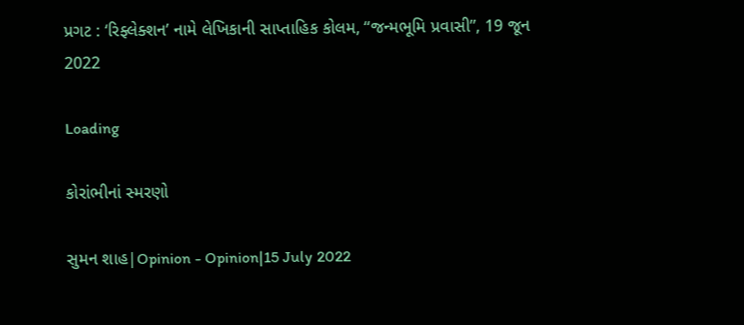પ્રગટ : ‘રિફ્લેક્શન’ નામે લેખિકાની સાપ્તાહિક કોલમ, “જન્મભૂમિ પ્રવાસી”, 19 જૂન 2022

Loading

કોરાંભીનાં સ્મરણો

સુમન શાહ|Opinion - Opinion|15 July 2022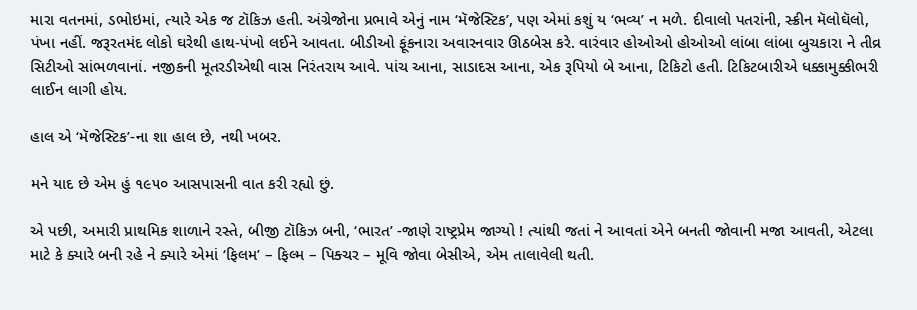મારા વતનમાં, ડભોઇમાં, ત્યારે એક જ ટૉકિઝ હતી. અંગ્રેજોના પ્રભાવે એનું નામ ‘મૅજેસ્ટિક’, પણ એમાં કશું ય ‘ભવ્ય’ ન મળે. દીવાલો પતરાંની, સ્ક્રીન મૅલોઘૅલો, પંખા નહીં. જરૂરતમંદ લોકો ઘરેથી હાથ-પંખો લઈને આવતા. બીડીઓ ફૂંકનારા અવારનવાર ઊઠબેસ કરે. વારંવાર હોઓઓ હોઓઓ લાંબા લાંબા બુચકારા ને તીવ્ર સિટીઓ સાંભળવાનાં. નજીકની મૂતરડીએથી વાસ નિરંતરાય આવે. પાંચ આના, સાડાદસ આના, એક રૂપિયો બે આના, ટિકિટો હતી. ટિકિટબારીએ ધક્કામુક્કીભરી લાઈન લાગી હોય.

હાલ એ ‘મૅજેસ્ટિક’-ના શા હાલ છે, નથી ખબર.

મને યાદ છે એમ હું ૧૯૫૦ આસપાસની વાત કરી રહ્યો છું.

એ પછી, અમારી પ્રાથમિક શાળાને રસ્તે, બીજી ટૉકિઝ બની, ‘ભારત’ -જાણે રાષ્ટ્રપ્રેમ જાગ્યો ! ત્યાંથી જતાં ને આવતાં એને બનતી જોવાની મજા આવતી, એટલા માટે કે ક્યારે બની રહે ને ક્યારે એમાં ‘ફિલમ’ – ફિલ્મ – પિક્ચર – મૂવિ જોવા બેસીએ, એમ તાલાવેલી થતી.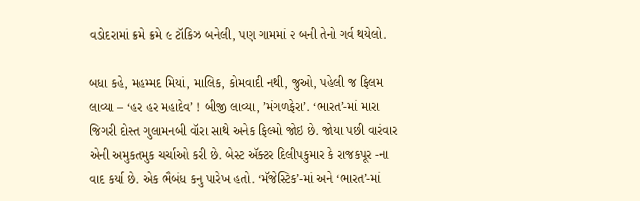વડોદરામાં ક્રમે ક્રમે ૯ ટૉકિઝ બનેલી, પણ ગામમાં ૨ બની તેનો ગર્વ થયેલો.

બધા કહે, મહમ્મદ મિયાં, માલિક, કોમવાદી નથી, જુઓ, પહેલી જ ફિલમ લાવ્યા – ‘હર હર મહાદેવ’ ! બીજી લાવ્યા, ’મંગળફેરા’. ‘ભારત’-માં મારા જિગરી દોસ્ત ગુલામનબી વૉરા સાથે અનેક ફિલ્મો જોઇ છે. જોયા પછી વારંવાર એની અમુકતમુક ચર્ચાઓ કરી છે. બેસ્ટ ઍક્ટર દિલીપકુમાર કે રાજકપૂર -ના વાદ કર્યા છે. એક ભૈબંધ કનુ પારેખ હતો. ‘મૅજેસ્ટિક’-માં અને ‘ભારત’-માં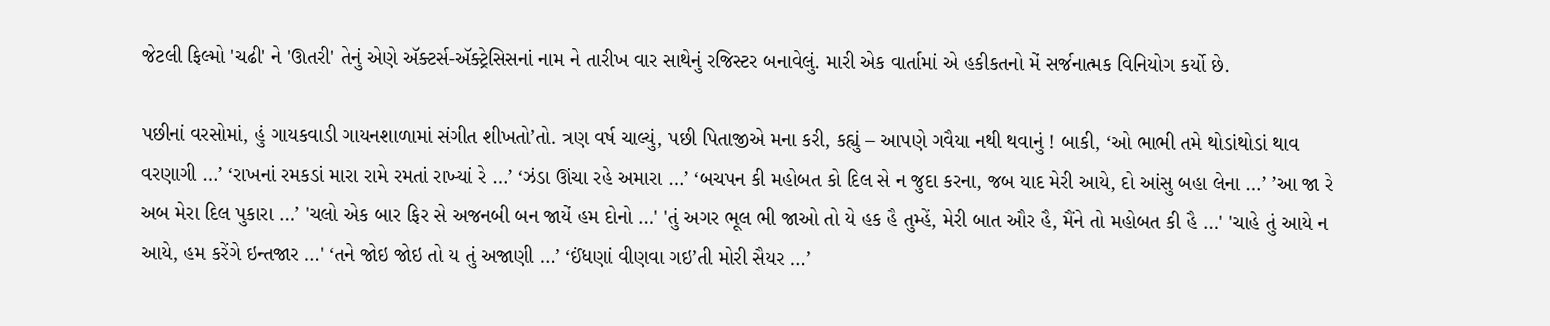જેટલી ફિલ્મો 'ચઢી' ને 'ઊતરી' તેનું એણે ઍક્ટર્સ-ઍક્ટ્રેસિસનાં નામ ને તારીખ વાર સાથેનું રજિસ્ટર બનાવેલું. મારી એક વાર્તામાં એ હકીકતનો મેં સર્જનાત્મક વિનિયોગ કર્યો છે.

પછીનાં વરસોમાં, હું ગાયકવાડી ગાયનશાળામાં સંગીત શીખતો’તો. ત્રણ વર્ષ ચાલ્યું, પછી પિતાજીએ મના કરી, કહ્યું – આપણે ગવૈયા નથી થવાનું ! બાકી, ‘ઓ ભાભી તમે થોડાંથોડાં થાવ વરણાગી …’ ‘રાખનાં રમકડાં મારા રામે રમતાં રાખ્યાં રે …’ ‘ઝંડા ઊંચા રહે અમારા …’ ‘બચપન કી મહોબત કો દિલ સે ન જુદા કરના, જબ યાદ મેરી આયે, દો આંસુ બહા લેના …’ ’આ જા રે અબ મેરા દિલ પુકારા …’ 'ચલો એક બાર ફિર સે અજનબી બન જાયેં હમ દોનો …' 'તું અગર ભૂલ ભી જાઓ તો યે હક હૈ તુમ્હેં, મેરી બાત ઔર હૈ, મૈંને તો મહોબત કી હૈ …' 'ચાહે તું આયે ન આયે, હમ કરેંગે ઇન્તજાર …' ‘તને જોઇ જોઇ તો ય તું અજાણી …’ ‘ઈંધણાં વીણવા ગઇ’તી મોરી સૈયર …’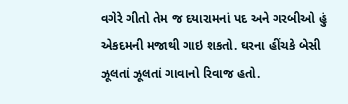વગેરે ગીતો તેમ જ દયારામનાં પદ અને ગરબીઓ હું એકદમની મજાથી ગાઇ શકતો. ઘરના હીંચકે બેસી ઝૂલતાં ઝૂલતાં ગાવાનો રિવાજ હતો.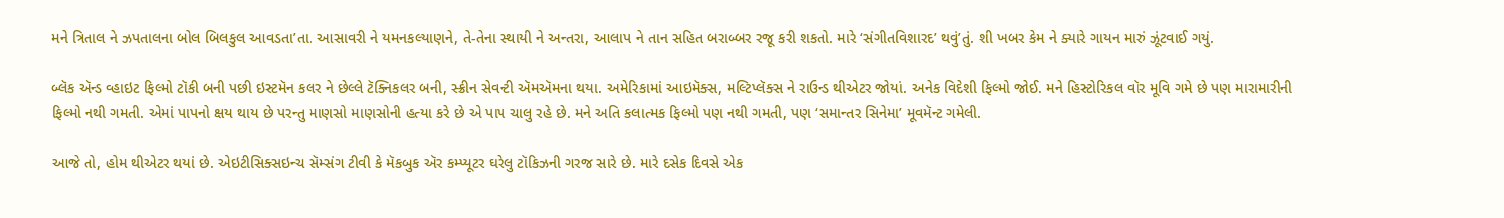મને ત્રિતાલ ને ઝપતાલના બોલ બિલકુલ આવડતા’તા. આસાવરી ને યમનકલ્યાણને, તે-તેના સ્થાયી ને અન્તરા, આલાપ ને તાન સહિત બરાબ્બર રજૂ કરી શકતો. મારે ‘સંગીતવિશારદ’ થવું’તું. શી ખબર કેમ ને ક્યારે ગાયન મારું ઝૂંટવાઈ ગયું.

બ્લૅક ઍન્ડ વ્હાઇટ ફિલ્મો ટૉકી બની પછી ઇસ્ટમૅન કલર ને છેલ્લે ટૅક્નિકલર બની, સ્ક્રીન સેવન્ટી ઍમઍમના થયા. અમેરિકામાં આઇમૅક્સ, મલ્ટિપ્લૅક્સ ને રાઉન્ડ થીએટર જોયાં. અનેક વિદેશી ફિલ્મો જોઈ. મને હિસ્ટોરિકલ વૉર મૂવિ ગમે છે પણ મારામારીની ફિલ્મો નથી ગમતી. એમાં પાપનો ક્ષય થાય છે પરન્તુ માણસો માણસોની હત્યા કરે છે એ પાપ ચાલુ રહે છે. મને અતિ કલાત્મક ફિલ્મો પણ નથી ગમતી, પણ ‘સમાન્તર સિનેમા’ મૂવમૅન્ટ ગમેલી.

આજે તો, હોમ થીએટર થયાં છે. એઇટીસિક્સઇન્ચ સૅમ્સંગ ટીવી કે મૅકબુક ઍર કમ્પ્યૂટર ઘરેલુ ટૉકિઝની ગરજ સારે છે. મારે દસેક દિવસે એક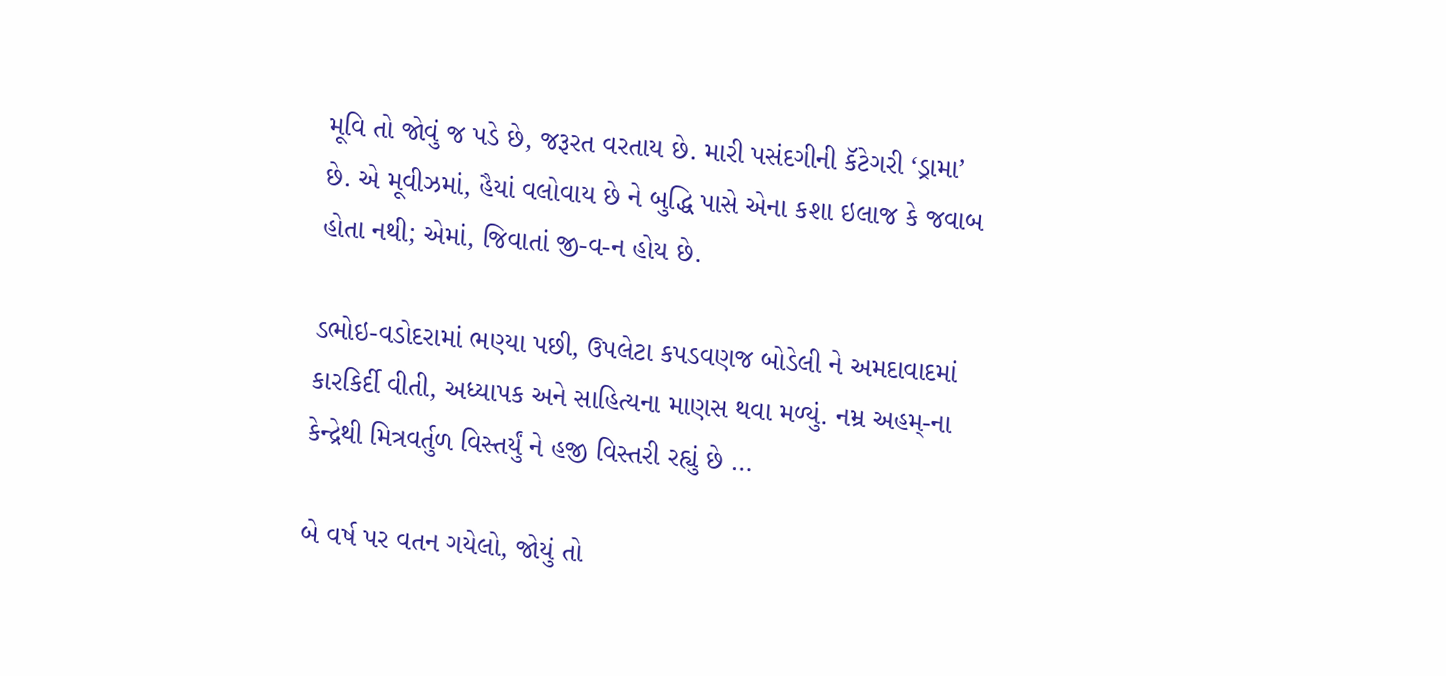મૂવિ તો જોવું જ પડે છે, જરૂરત વરતાય છે. મારી પસંદગીની કૅટેગરી ‘ડ્રામા’ છે. એ મૂવીઝમાં, હૈયાં વલોવાય છે ને બુદ્ધિ પાસે એના કશા ઇલાજ કે જવાબ હોતા નથી; એમાં, જિવાતાં જી-વ-ન હોય છે.

ડભોઇ-વડોદરામાં ભણ્યા પછી, ઉપલેટા કપડવણજ બોડેલી ને અમદાવાદમાં કારકિર્દી વીતી, અધ્યાપક અને સાહિત્યના માણસ થવા મળ્યું. નમ્ર અહમ્-ના કેન્દ્રેથી મિત્રવર્તુળ વિસ્તર્યું ને હજી વિસ્તરી રહ્યું છે …

બે વર્ષ પર વતન ગયેલો, જોયું તો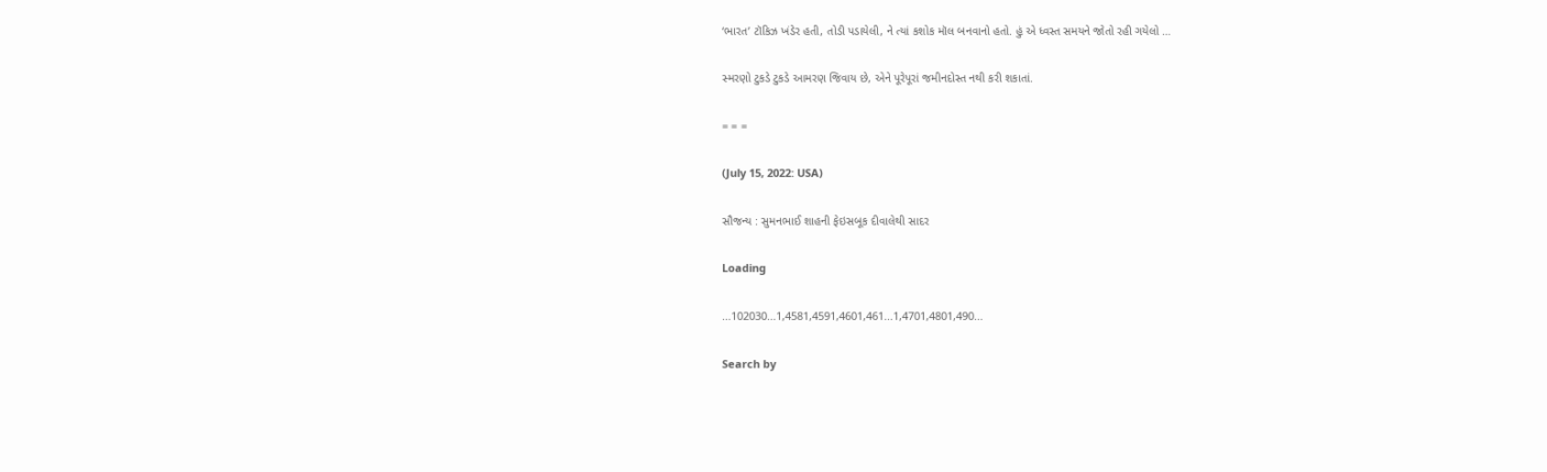‘ભારત’ ટૉકિઝ ખંડેર હતી, તોડી પડાયેલી, ને ત્યાં કશોક મૉલ બનવાનો હતો. હું એ ધ્વસ્ત સમયને જોતો રહી ગયેલો …

સ્મરણો ટુકડે ટુકડે આમરણ જિવાય છે, એને પૂરેપૂરાં જમીનદોસ્ત નથી કરી શકાતાં.

= = =

(July 15, 2022: USA)

સૌજન્ય : સુમનભાઈ શાહની ફેઇસબૂક દીવાલેથી સાદર

Loading

...102030...1,4581,4591,4601,461...1,4701,4801,490...

Search by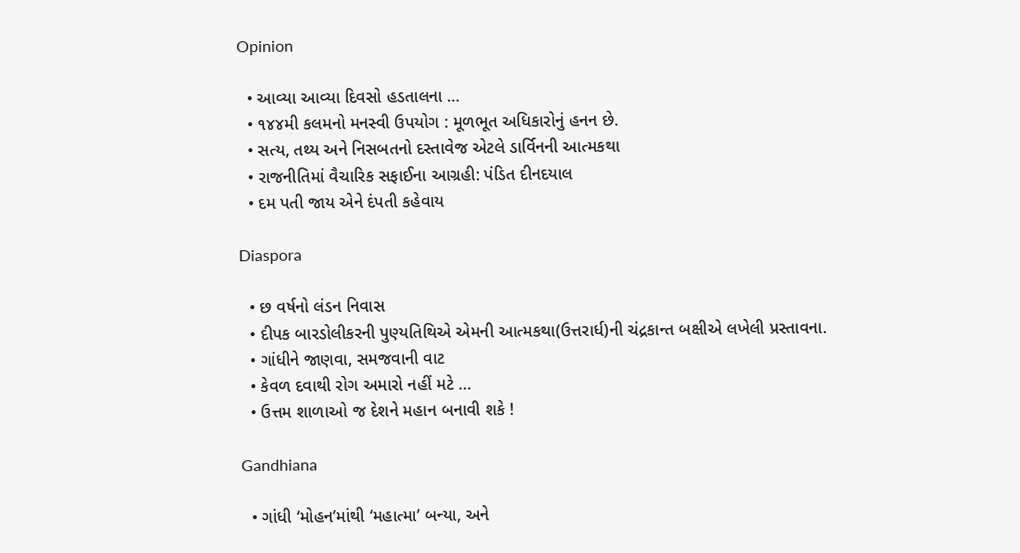Opinion

  • આવ્યા આવ્યા દિવસો હડતાલના …
  • ૧૪૪મી કલમનો મનસ્વી ઉપયોગ : મૂળભૂત અધિકારોનું હનન છે.
  • સત્ય, તથ્ય અને નિસબતનો દસ્તાવેજ એટલે ડાર્વિનની આત્મકથા
  • રાજનીતિમાં વૈચારિક સફાઈના આગ્રહી: પંડિત દીનદયાલ
  • દમ પતી જાય એને દંપતી કહેવાય

Diaspora

  • છ વર્ષનો લંડન નિવાસ
  • દીપક બારડોલીકરની પુણ્યતિથિએ એમની આત્મકથા(ઉત્તરાર્ધ)ની ચંદ્રકાન્ત બક્ષીએ લખેલી પ્રસ્તાવના.
  • ગાંધીને જાણવા, સમજવાની વાટ
  • કેવળ દવાથી રોગ અમારો નહીં મટે …
  • ઉત્તમ શાળાઓ જ દેશને મહાન બનાવી શકે !

Gandhiana

  • ગાંધી ‘મોહન’માંથી ‘મહાત્મા’ બન્યા, અને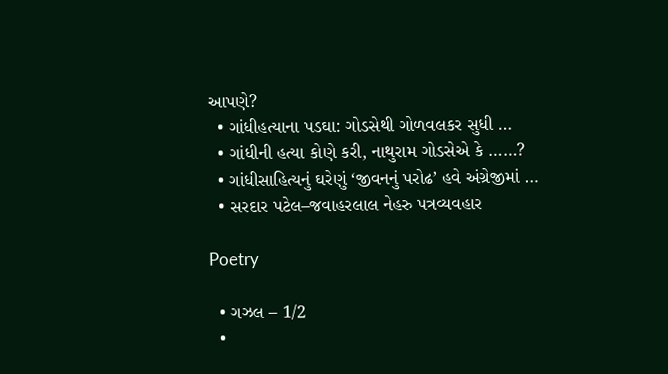આપણે?
  • ગાંધીહત્યાના પડઘા: ગોડસેથી ગોળવલકર સુધી …
  • ગાંધીની હત્યા કોણે કરી, નાથુરામ ગોડસેએ કે ……?
  • ગાંધીસાહિત્યનું ઘરેણું ‘જીવનનું પરોઢ’ હવે અંગ્રેજીમાં …
  • સરદાર પટેલ–જવાહરલાલ નેહરુ પત્રવ્યવહાર

Poetry

  • ગઝલ – 1/2
  •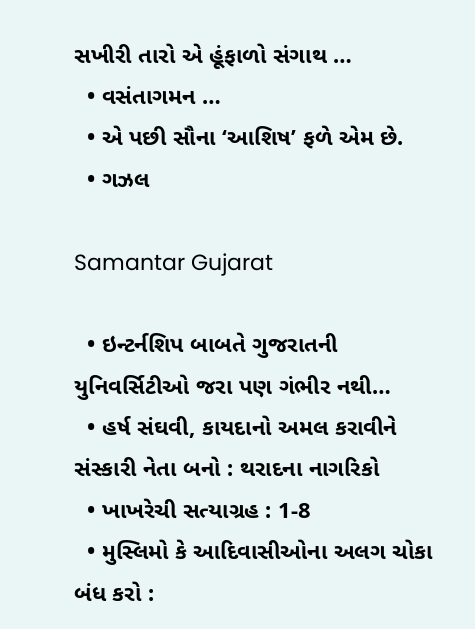સખીરી તારો એ હૂંફાળો સંગાથ …
  • વસંતાગમન …
  • એ પછી સૌના ‘આશિષ’ ફળે એમ છે.
  • ગઝલ

Samantar Gujarat

  • ઇન્ટર્નશિપ બાબતે ગુજરાતની યુનિવર્સિટીઓ જરા પણ ગંભીર નથી…
  • હર્ષ સંઘવી, કાયદાનો અમલ કરાવીને સંસ્કારી નેતા બનો : થરાદના નાગરિકો
  • ખાખરેચી સત્યાગ્રહ : 1-8
  • મુસ્લિમો કે આદિવાસીઓના અલગ ચોકા બંધ કરો :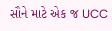સૌને માટે એક જ UCC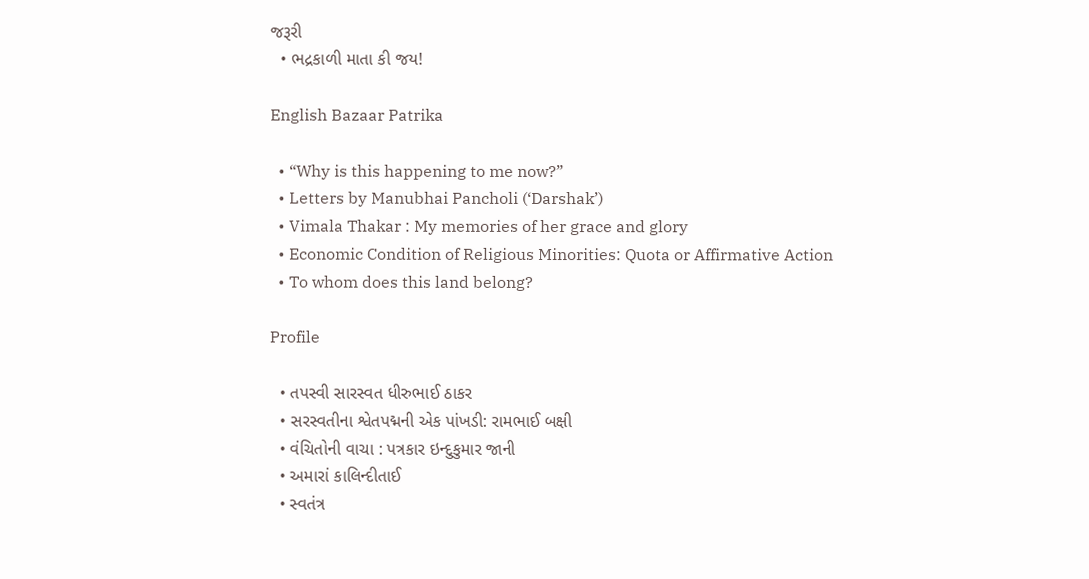જરૂરી
  • ભદ્રકાળી માતા કી જય!

English Bazaar Patrika

  • “Why is this happening to me now?”
  • Letters by Manubhai Pancholi (‘Darshak’)
  • Vimala Thakar : My memories of her grace and glory
  • Economic Condition of Religious Minorities: Quota or Affirmative Action
  • To whom does this land belong?

Profile

  • તપસ્વી સારસ્વત ધીરુભાઈ ઠાકર
  • સરસ્વતીના શ્વેતપદ્મની એક પાંખડી: રામભાઈ બક્ષી
  • વંચિતોની વાચા : પત્રકાર ઇન્દુકુમાર જાની
  • અમારાં કાલિન્દીતાઈ
  • સ્વતંત્ર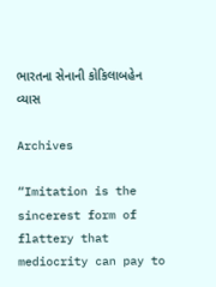ભારતના સેનાની કોકિલાબહેન વ્યાસ

Archives

“Imitation is the sincerest form of flattery that mediocrity can pay to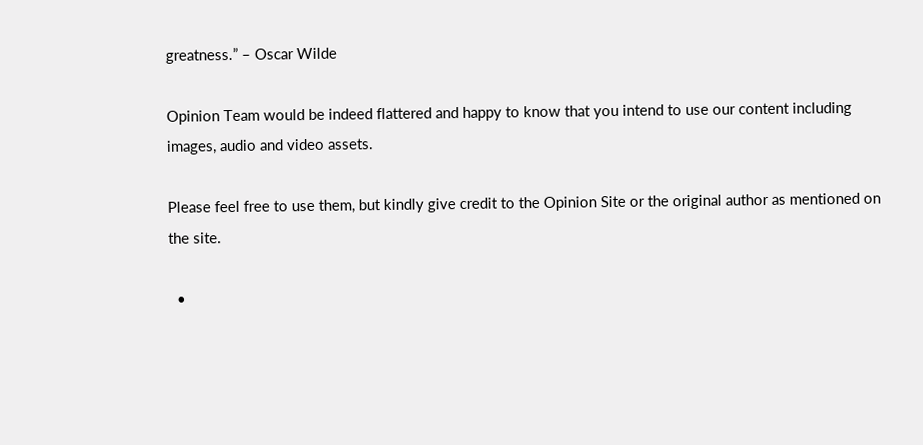greatness.” – Oscar Wilde

Opinion Team would be indeed flattered and happy to know that you intend to use our content including images, audio and video assets.

Please feel free to use them, but kindly give credit to the Opinion Site or the original author as mentioned on the site.

  •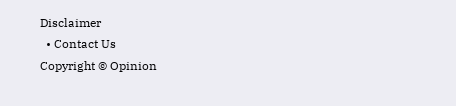Disclaimer
  • Contact Us
Copyright © Opinion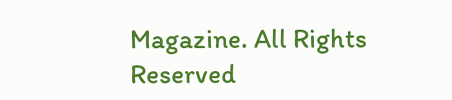Magazine. All Rights Reserved